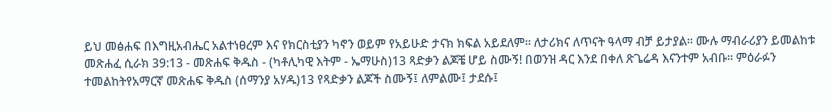ይህ መፅሐፍ በእግዚአብሔር አልተነፀረም እና የክርስቲያን ካኖን ወይም የአይሁድ ታናክ ክፍል አይደለም። ለታሪክና ለጥናት ዓላማ ብቻ ይታያል። ሙሉ ማብራሪያን ይመልከቱ መጽሐፈ ሲራክ 39:13 - መጽሐፍ ቅዱስ - (ካቶሊካዊ እትም - ኤማሁስ)13 ጻድቃን ልጆቼ ሆይ ስሙኝ! በወንዝ ዳር እንደ በቀለ ጽጌሬዳ እናንተም አብቡ። ምዕራፉን ተመልከትየአማርኛ መጽሐፍ ቅዱስ (ሰማንያ አሃዱ)13 የጻድቃን ልጆች ስሙኝ፤ ለምልሙ፤ ታደሱ፤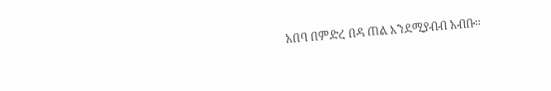አበባ በምድረ በዳ ጠል እንደሚያብብ አብቡ።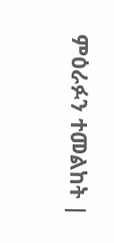ምዕራፉን ተመልከት |